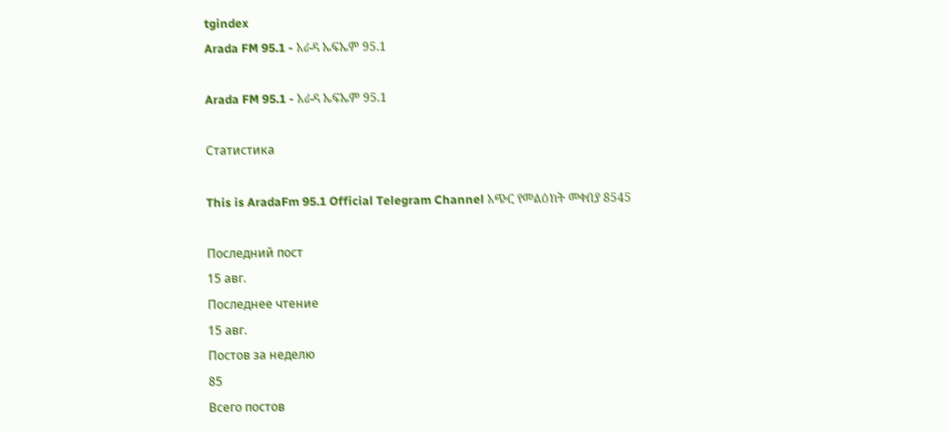tgindex
Arada FM 95.1 - አራዳ ኤፍኤም 95.1

Arada FM 95.1 - አራዳ ኤፍኤም 95.1

Статистика

This is AradaFm 95.1 Official Telegram Channel አጭር የመልዕክት መቀበያ 8545

Последний пост
15 авг.
Последнее чтение
15 авг.
Постов за неделю
85
Всего постов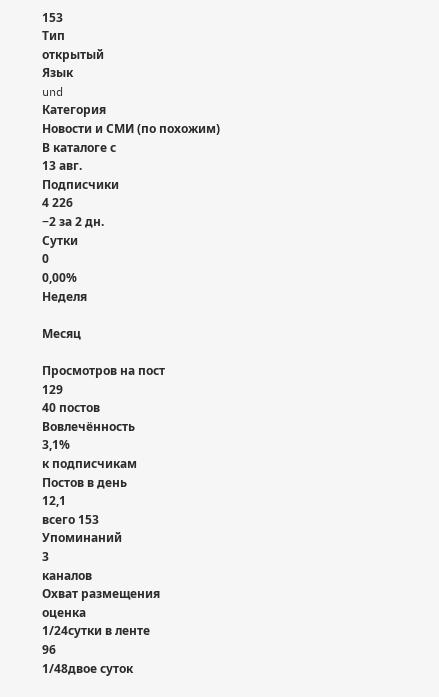153
Тип
открытый
Язык
und
Категория
Новости и СМИ (по похожим)
В каталоге с
13 авг.
Подписчики
4 226
−2 за 2 дн.
Сутки
0
0,00%
Неделя

Месяц

Просмотров на пост
129
40 постов
Вовлечённость
3,1%
к подписчикам
Постов в день
12,1
всего 153
Упоминаний
3
каналов
Охват размещения
оценка
1/24сутки в ленте
96
1/48двое суток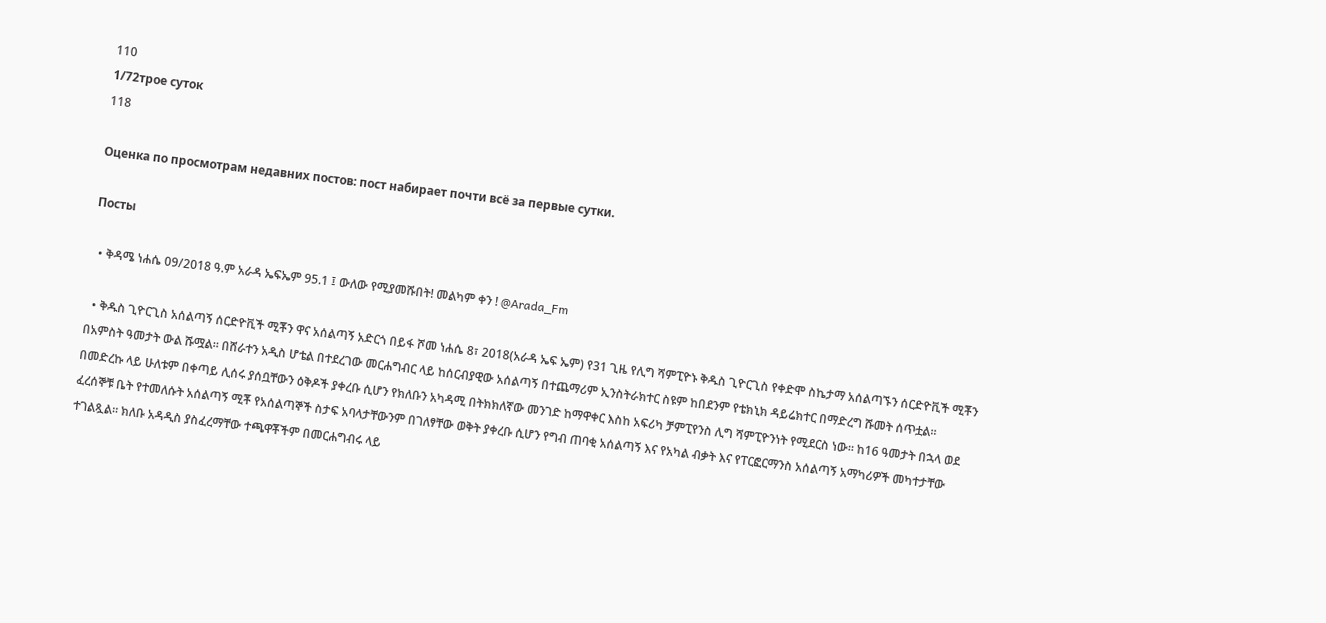110
1/72трое суток
118

Оценка по просмотрам недавних постов: пост набирает почти всё за первые сутки.

Посты

  • ቅዳሜ ነሐሴ 09/2018 ዓ.ም አራዳ ኤፍኤም 95.1 ፤ ውለው የሚያመሹበት! መልካም ቀን ! @Arada_Fm

  • ቅዱስ ጊዮርጊስ አሰልጣኝ ሰርድዮቪች ሚቾን ዋና አሰልጣኝ አድርጎ በይፋ ሾመ ነሐሴ 8፣ 2018(አራዳ ኤፍ ኤም) የ31 ጊዜ የሊግ ሻምፒዮኑ ቅዱስ ጊዮርጊስ የቀድሞ ስኬታማ አሰልጣኙን ሰርድዮቪች ሚቾን በአምስት ዓመታት ውል ሹሟል። በሸራተን አዲስ ሆቴል በተደረገው መርሐግብር ላይ ከሰርብያዊው አሰልጣኝ በተጨማሪም ኢንስትራክተር ስዩም ከበደንም የቴክኒክ ዳይሬክተር በማድረግ ሹመት ሰጥቷል። በመድረኩ ላይ ሁለቱም በቀጣይ ሊሰሩ ያሰቧቸውን ዕቅዶች ያቀረቡ ሲሆን የክለቡን አካዳሚ በትክክለኛው መንገድ ከማዋቀር እስከ አፍሪካ ቻምፒየንስ ሊግ ሻምፒዮንነት የሚደርስ ነው። ከ16 ዓመታት በኋላ ወደ ፈረሰኞቹ ቤት የተመለሱት አሰልጣኝ ሚቾ የአሰልጣኞች ስታፍ አባላታቸውንም በገለፃቸው ወቅት ያቀረቡ ሲሆን የግብ ጠባቂ አሰልጣኝ እና የአካል ብቃት እና የፐርፎርማንስ አሰልጣኝ አማካሪዎች መካተታቸው ተገልጿል። ክለቡ አዳዲስ ያስፈረማቸው ተጫዋቾችም በመርሐግብሩ ላይ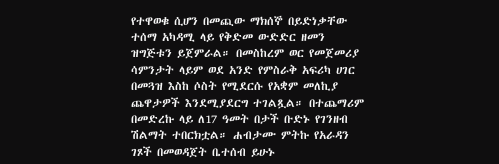የተዋወቁ ሲሆን በመጪው ማክሰኞ በይድነቃቸው ተሰማ አካዳሚ ላይ የቅድመ ውድድር ዘመን ዝግጅቱን ይጀምራል። በመስከረም ወር የመጀመሪያ ሳምንታት ላይም ወደ አንድ የምስራቅ አፍሪካ ሀገር በመጓዝ እስከ ሶስት የሚደርሱ የአቋም መለኪያ ጨዋታዎች እንደሚያደርግ ተገልጿል። በተጨማሪም በመድረኩ ላይ ለ17 ዓመት በታች ቡድኑ የገንዘብ ሽልማት ተበርክቷል። ሐብታሙ ምትኩ የአራዳን ገጾች በመወዳጀት ቤተሰብ ይሁኑ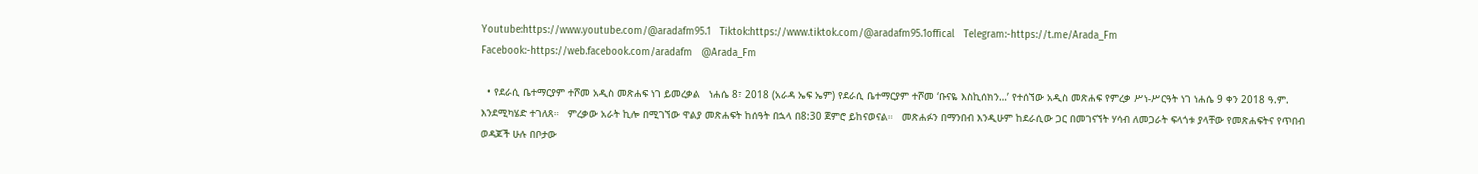Youtube:https://www.youtube.com/@aradafm95.1   Tiktok:https://www.tiktok.com/@aradafm95.1offical   Telegram:-https://t.me/Arada_Fm   Facebook:-https://web.facebook.com/aradafm   @Arada_Fm

  • የደራሲ ቤተማርያም ተሾመ አዲስ መጽሐፍ ነገ ይመረቃል   ነሐሴ 8፣ 2018 (አራዳ ኤፍ ኤም) የደራሲ ቤተማርያም ተሾመ ‘ቡናዬ እስኪሰክን…’ የተሰኘው አዲስ መጽሐፍ የምረቃ ሥነ-ሥርዓት ነገ ነሐሴ 9 ቀን 2018 ዓ.ም. እንደሚካሄድ ተገለጸ።   ምረቃው አራት ኪሎ በሚገኘው ዋልያ መጽሐፍት ከሰዓት በኋላ በ8:30 ጀምሮ ይከናወናል።   መጽሐፉን በማንበብ እንዲሁም ከደራሲው ጋር በመገናኘት ሃሳብ ለመጋራት ፍላጎቱ ያላቸው የመጽሐፍትና የጥበብ ወዳጆች ሁሉ በቦታው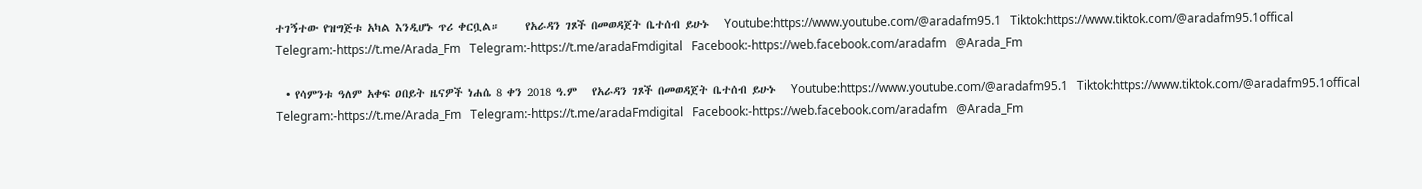ተገኝተው የዝግጅቱ አካል እንዲሆኑ ጥሪ ቀርቧል።     የአራዳን ገጾች በመወዳጀት ቤተሰብ ይሁኑ   Youtube:https://www.youtube.com/@aradafm95.1   Tiktok:https://www.tiktok.com/@aradafm95.1offical   Telegram:-https://t.me/Arada_Fm   Telegram:-https://t.me/aradaFmdigital   Facebook:-https://web.facebook.com/aradafm   @Arada_Fm

  • የሳምንቱ ዓለም አቀፍ ዐበይት ዜናዎች ነሐሴ 8 ቀን 2018 ዓ.ም   የአራዳን ገጾች በመወዳጀት ቤተሰብ ይሁኑ   Youtube:https://www.youtube.com/@aradafm95.1   Tiktok:https://www.tiktok.com/@aradafm95.1offical   Telegram:-https://t.me/Arada_Fm   Telegram:-https://t.me/aradaFmdigital   Facebook:-https://web.facebook.com/aradafm   @Arada_Fm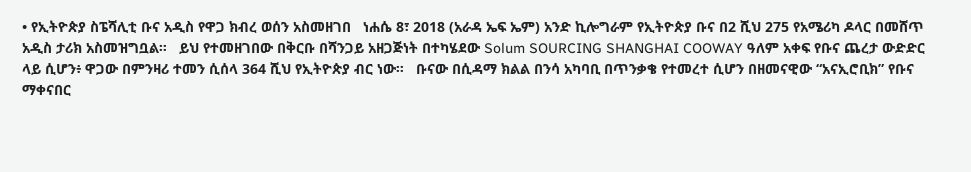• የኢትዮጵያ ስፔሻሊቲ ቡና አዲስ የዋጋ ክብረ ወሰን አስመዘገበ   ነሐሴ 8፣ 2018 (አራዳ ኤፍ ኤም) አንድ ኪሎግራም የኢትዮጵያ ቡና በ2 ሺህ 275 የአሜሪካ ዶላር በመሸጥ አዲስ ታሪክ አስመዝግቧል።   ይህ የተመዘገበው በቅርቡ በሻንጋይ አዘጋጅነት በተካሄደው Solum SOURCING SHANGHAI COOWAY ዓለም አቀፍ የቡና ጨረታ ውድድር ላይ ሲሆን፥ ዋጋው በምንዛሪ ተመን ሲሰላ 364 ሺህ የኢትዮጵያ ብር ነው።   ቡናው በሲዳማ ክልል በንሳ አካባቢ በጥንቃቄ የተመረተ ሲሆን በዘመናዊው “አናኢሮቢክ” የቡና ማቀናበር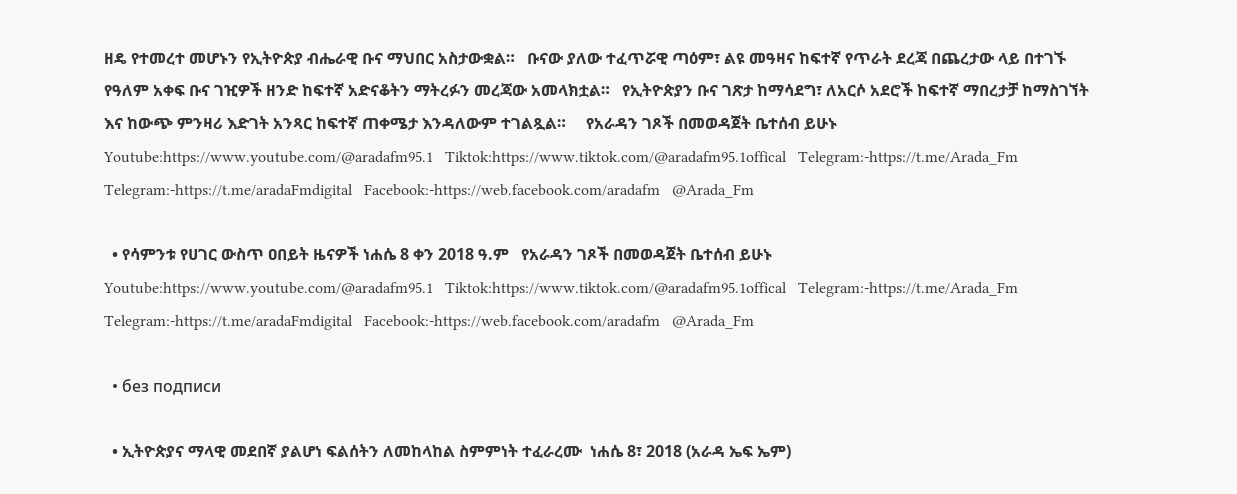ዘዴ የተመረተ መሆኑን የኢትዮጵያ ብሔራዊ ቡና ማህበር አስታውቋል።   ቡናው ያለው ተፈጥሯዊ ጣዕም፣ ልዩ መዓዛና ከፍተኛ የጥራት ደረጃ በጨረታው ላይ በተገኙ የዓለም አቀፍ ቡና ገዢዎች ዘንድ ከፍተኛ አድናቆትን ማትረፉን መረጃው አመላክቷል።   የኢትዮጵያን ቡና ገጽታ ከማሳደግ፣ ለአርሶ አደሮች ከፍተኛ ማበረታቻ ከማስገኘት እና ከውጭ ምንዛሪ እድገት አንጻር ከፍተኛ ጠቀሜታ እንዳለውም ተገልጿል።     የአራዳን ገጾች በመወዳጀት ቤተሰብ ይሁኑ   Youtube:https://www.youtube.com/@aradafm95.1   Tiktok:https://www.tiktok.com/@aradafm95.1offical   Telegram:-https://t.me/Arada_Fm   Telegram:-https://t.me/aradaFmdigital   Facebook:-https://web.facebook.com/aradafm   @Arada_Fm

  • የሳምንቱ የሀገር ውስጥ ዐበይት ዜናዎች ነሐሴ 8 ቀን 2018 ዓ.ም   የአራዳን ገጾች በመወዳጀት ቤተሰብ ይሁኑ   Youtube:https://www.youtube.com/@aradafm95.1   Tiktok:https://www.tiktok.com/@aradafm95.1offical   Telegram:-https://t.me/Arada_Fm   Telegram:-https://t.me/aradaFmdigital   Facebook:-https://web.facebook.com/aradafm   @Arada_Fm

  • без подписи

  • ኢትዮጵያና ማላዊ መደበኛ ያልሆነ ፍልሰትን ለመከላከል ስምምነት ተፈራረሙ  ነሐሴ 8፣ 2018 (አራዳ ኤፍ ኤም)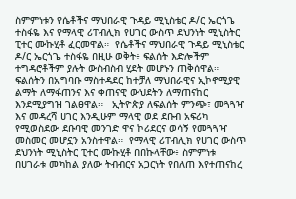ስምምነቱን የሴቶችና ማህበራዊ ጉዳይ ሚኒስቴር ዶ/ር ኤርጎጌ ተስፋዬ እና የማላዊ ሪፐብሊክ የሀገር ውስጥ ደህንነት ሚኒስትር ፒተር ሙኩሂቶ ፈርመዋል።  የሴቶችና ማህበራዊ ጉዳይ ሚኒስቴር ዶ/ር ኤርጎጌ ተስፋዬ በዚሁ ወቅት፥ ፍልሰት እድሎችም ተግዳሮቶችም ያሉት ውስብስብ ሂደት መሆኑን ጠቅሰዋል።  ፍልሰትን በአግባቡ ማስተዳደር ከተቻለ ማህበራዊና ኢኮኖሚያዊ ልማት ለማፋጠንና እና ቀጠናዊ ውህደትን ለማጠናከር እንደሚያግዝ ገልፀዋል።   ኢትዮጵያ ለፍልሰት ምንጭ፣ መጓጓዣ እና መዳረሻ ሀገር እንዲሁም ማላዊ ወደ ደቡብ አፍሪካ የሚወስደው ደቡባዊ መንገድ ዋና ኮሪደርና ወሳኝ የመጓጓዣ መስመር መሆኗን አንስተዋል።  የማላዊ ሪፐብሊክ የሀገር ውስጥ ደህንነት ሚኒስትር ፒተር ሙኩሂቶ በበኩላቸው፥ ስምምነቱ በሀገራቱ መካከል ያለው ትብብርና አጋርነት የበለጠ እየተጠናከረ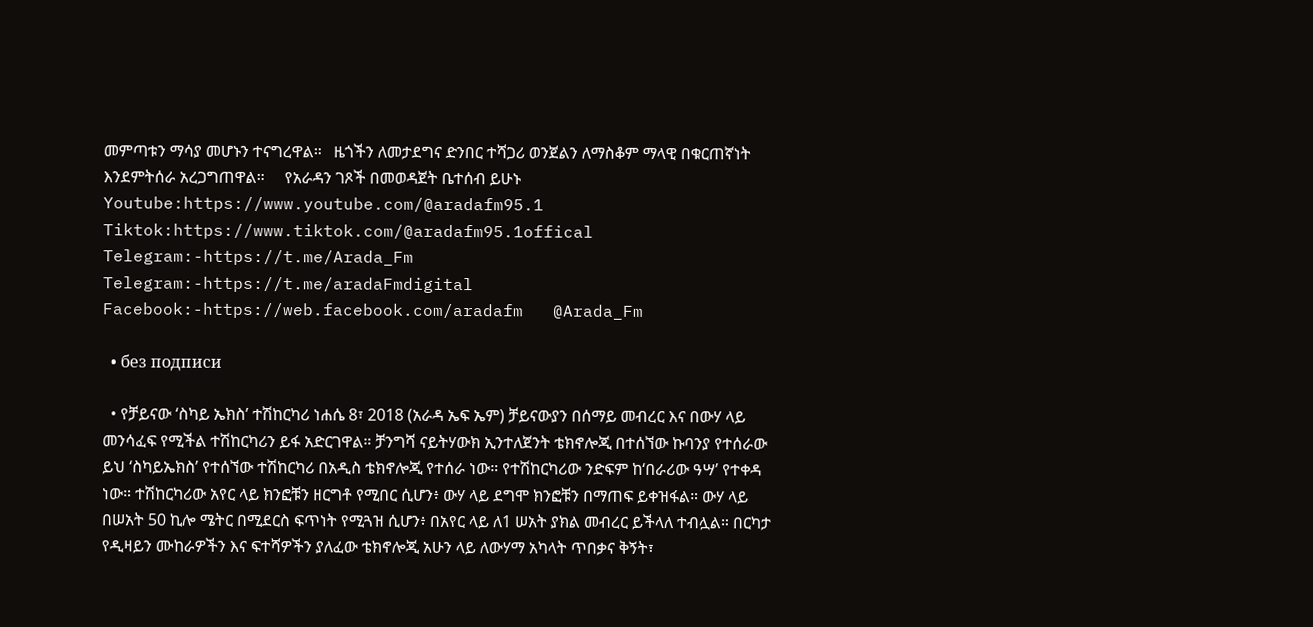መምጣቱን ማሳያ መሆኑን ተናግረዋል።   ዜጎችን ለመታደግና ድንበር ተሻጋሪ ወንጀልን ለማስቆም ማላዊ በቁርጠኛነት እንደምትሰራ አረጋግጠዋል።     የአራዳን ገጾች በመወዳጀት ቤተሰብ ይሁኑ   Youtube:https://www.youtube.com/@aradafm95.1   Tiktok:https://www.tiktok.com/@aradafm95.1offical   Telegram:-https://t.me/Arada_Fm   Telegram:-https://t.me/aradaFmdigital   Facebook:-https://web.facebook.com/aradafm   @Arada_Fm

  • без подписи

  • የቻይናው ‘ስካይ ኤክስ’ ተሽከርካሪ ነሐሴ 8፣ 2018 (አራዳ ኤፍ ኤም) ቻይናውያን በሰማይ መብረር እና በውሃ ላይ መንሳፈፍ የሚችል ተሽከርካሪን ይፋ አድርገዋል። ቻንግሻ ናይትሃውክ ኢንተለጀንት ቴክኖሎጂ በተሰኘው ኩባንያ የተሰራው ይህ ‘ስካይኤክስ’ የተሰኘው ተሽከርካሪ በአዲስ ቴክኖሎጂ የተሰራ ነው። የተሽከርካሪው ንድፍም ከ‘በራሪው ዓሣ’ የተቀዳ ነው። ተሽከርካሪው አየር ላይ ክንፎቹን ዘርግቶ የሚበር ሲሆን፥ ውሃ ላይ ደግሞ ክንፎቹን በማጠፍ ይቀዝፋል። ውሃ ላይ በሠአት 50 ኪሎ ሜትር በሚደርስ ፍጥነት የሚጓዝ ሲሆን፥ በአየር ላይ ለ1 ሠአት ያክል መብረር ይችላለ ተብሏል። በርካታ የዲዛይን ሙከራዎችን እና ፍተሻዎችን ያለፈው ቴክኖሎጂ አሁን ላይ ለውሃማ አካላት ጥበቃና ቅኝት፣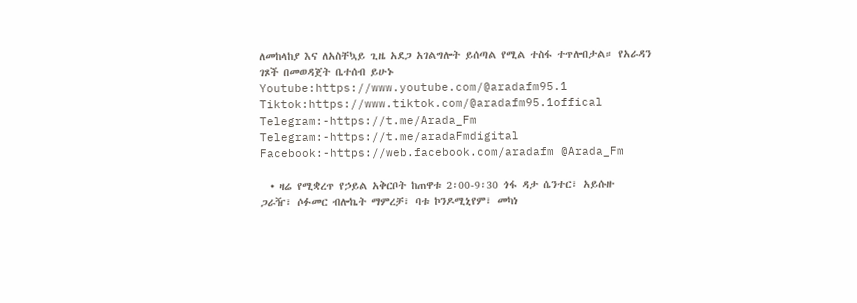ለመከላከያ እና ለአስቸኳይ ጊዜ አደጋ አገልግሎት ይሰጣል የሚል ተስፋ ተጥሎበታል። የአራዳን ገጾች በመወዳጀት ቤተሰብ ይሁኑ Youtube:https://www.youtube.com/@aradafm95.1 Tiktok:https://www.tiktok.com/@aradafm95.1offical Telegram:-https://t.me/Arada_Fm Telegram:-https://t.me/aradaFmdigital Facebook:-https://web.facebook.com/aradafm @Arada_Fm

  • ዛሬ የሚቋረጥ የኃይል አቅርቦት ከጠዋቱ 2፡00-9፡30 ጎፋ ዳታ ሴንተር፣ አይሱዙ ጋራዥ፣ ሶፉመር ብሎኬት ማምረቻ፣ ባቱ ኮንዶሚኒየም፣ መካነ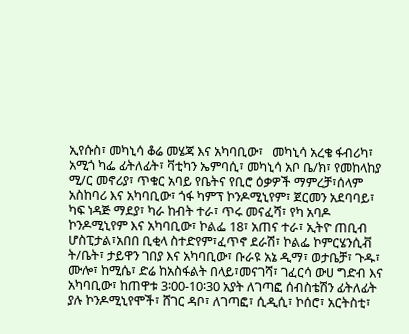ኢየሱስ፣ መካኒሳ ቆሬ መሄጃ እና አካባቢው፣   መካኒሳ አረቄ ፋብሪካ፣ አሚጎ ካፌ ፊትለፊት፣ ቫቲካን ኤምባሲ፣ መካኒሳ አቦ ቤ/ክ፣ የመከላከያ ሚ/ር መኖሪያ፣ ጥቁር አባይ የቤትና የቢሮ ዕቃዎች ማምረቻ፣ሰላም አስከባሪ እና አካባቢው፣ ጎፋ ካምፕ ኮንዶሚኒየም፣ ጀርመን አደባባይ፣ ካፍ ነዳጅ ማደያ፣ ካራ ከብት ተራ፣ ጥሩ መናፈሻ፣ የካ አባዶ ኮንዶሚኒየም እና አካባቢው፣ ኮልፌ 18፣ አጠና ተራ፣ ኢትዮ ጠቢብ ሆስፒታል፣አበበ ቢቂላ ስተድየም፣ፈጥኖ ደራሽ፣ ኮልፌ ኮምርሄንሲቭ ት/ቤት፣ ታይዋን ገበያ እና አካባቢው፣ ቡራዩ አኔ ዲማ፣ ወታቤቻ፣ ጉዱ፣ ሙሎ፣ ከሚሴ፣ ድሬ ከአስፋልት በላይ፣መናገሻ፣ ገፈርሳ ውሀ ግድብ እና አካባቢው፣ ከጠዋቱ 3፡00-10፡30 አያት ለገጣፎ ሰብስቴሽን ፊትለፊት ያሉ ኮንዶሚኒየሞች፣ ሸገር ዳቦ፣ ለገጣፎ፣ ሲዲሲ፣ ኮሰሮ፣ አርትስቲ፣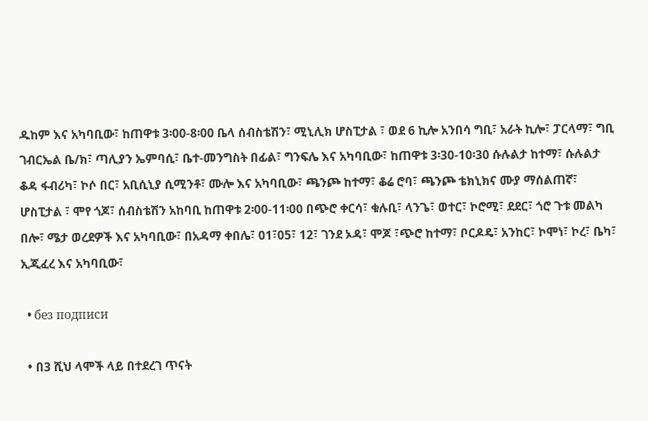ዱከም እና አካባቢው፣ ከጠዋቱ 3፡00-8፡00 ቤላ ሰብስቴሽን፣ ሚኒሊክ ሆስፒታል ፣ ወደ 6 ኪሎ አንበሳ ግቢ፣ አራት ኪሎ፣ ፓርላማ፣ ግቢ ገብርኤል ቤ/ክ፣ ጣሊያን ኤምባሲ፣ ቤተ-መንግስት በፊል፣ ግንፍሌ እና አካባቢው፣ ከጠዋቱ 3፡30-10፡30 ሱሉልታ ከተማ፣ ሱሉልታ ቆዳ ፋብሪካ፣ ኮሶ በር፣ አቢሲኒያ ሲሚንቶ፣ ሙሎ እና አካባቢው፣ ጫንጮ ከተማ፣ ቆሬ ሮባ፣ ጫንጮ ቴክኒክና ሙያ ማሰልጠኛ፣ ሆስፒታል ፣ ሞየ ጎጆ፣ ሰብስቴሽን አከባቢ ከጠዋቱ 2፡00-11፡00 በጭሮ ቀርሳ፣ ቁሉቢ፣ ላንጌ፣ ወተር፣ ኮሮሚ፣ ደደር፣ ጎሮ ጉቱ መልካ በሎ፣ ሜታ ወረደዎች እና አካባቢው፣ በአዳማ ቀበሌ፣ 01፣05፣ 12፣ ገንደ ኦዳ፣ ሞጆ ፣ጭሮ ከተማ፣ ቦርዶዴ፣ አንከር፣ ኮሞነ፣ ኮረ፣ ቤካ፣ ኢጂፈረ እና አካባቢው፣

  • без подписи

  • በ3 ሺህ ላሞች ላይ በተደረገ ጥናት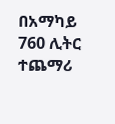በአማካይ 760 ሊትር ተጨማሪ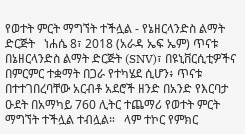የወተት ምርት ማግኘት ተችሏል - የኔዘርላንድስ ልማት ድርጅት   ነሐሴ 8፣ 2018 (አራዳ ኤፍ ኤም) ጥናቱ በኔዘርላንድስ ልማት ድርጅት (SNV)፣ በዩኒቨርሲቲዎችና በምርምር ተቋማት በጋራ የተካሄደ ሲሆን፥ ጥናቱ በተተገበረባቸው አርብቶ አደሮች ዘንድ በአንድ የእርባታ ዑደት በአማካይ 760 ሊትር ተጨማሪ የወተት ምርት ማግኘት ተችሏል ተብሏል።   ላም ተኮር የምክር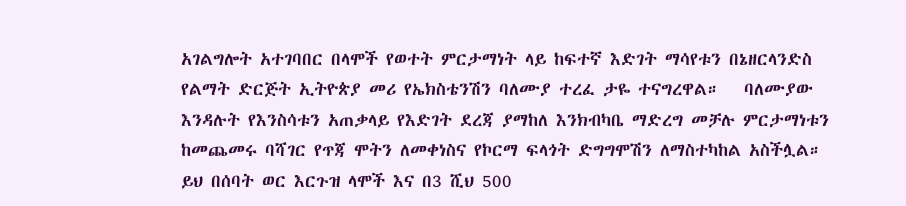አገልግሎት አተገባበር በላሞች የወተት ምርታማነት ላይ ከፍተኛ እድገት ማሳየቱን በኔዘርላንድስ የልማት ድርጅት ኢትዮጵያ መሪ የኤክስቴንሽን ባለሙያ ተረፈ ታዬ ተናግረዋል።   ባለሙያው እንዳሉት የእንስሳቱን አጠቃላይ የእድገት ደረጃ ያማከለ እንክብካቤ ማድረግ መቻሉ ምርታማነቱን ከመጨመሩ ባሻገር የጥጃ ሞትን ለመቀነስና የኮርማ ፍላጎት ድግግሞሽን ለማስተካከል አስችሏል።   ይህ በሰባት ወር እርጉዝ ላሞች እና በ3 ሺህ 500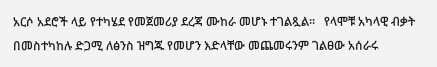አርሶ አደሮች ላይ የተካሄደ የመጀመሪያ ደረጃ ሙከራ መሆኑ ተገልጿል።   የላሞቹ አካላዊ ብቃት በመስተካከሉ ድጋሚ ለፅንስ ዝግጁ የመሆን እድላቸው መጨመሩንም ገልፀው አሰራሩ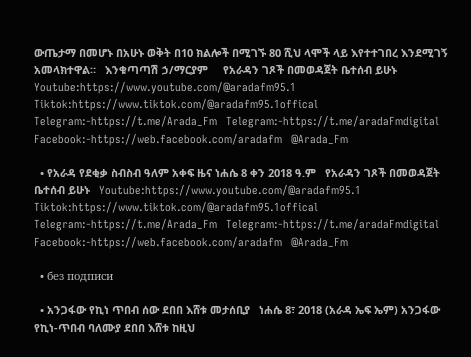ውጤታማ በመሆኑ በአሁኑ ወቅት በ10 ክልሎች በሚገኙ 80 ሺህ ላሞች ላይ እየተተገበረ እንደሚገኝ አመላክተዋል።   እንቁጣጣሽ ኃ/ማርያም     የአራዳን ገጾች በመወዳጀት ቤተሰብ ይሁኑ   Youtube:https://www.youtube.com/@aradafm95.1   Tiktok:https://www.tiktok.com/@aradafm95.1offical   Telegram:-https://t.me/Arada_Fm   Telegram:-https://t.me/aradaFmdigital   Facebook:-https://web.facebook.com/aradafm   @Arada_Fm

  • የአራዳ የደቂቃ ስብስብ ዓለም አቀፍ ዜና ነሐሴ 8 ቀን 2018 ዓ.ም   የአራዳን ገጾች በመወዳጀት ቤተሰብ ይሁኑ   Youtube:https://www.youtube.com/@aradafm95.1   Tiktok:https://www.tiktok.com/@aradafm95.1offical   Telegram:-https://t.me/Arada_Fm   Telegram:-https://t.me/aradaFmdigital   Facebook:-https://web.facebook.com/aradafm   @Arada_Fm

  • без подписи

  • አንጋፋው የኪነ ጥበብ ሰው ደበበ እሸቱ መታሰቢያ   ነሐሴ 8፣ 2018 (አራዳ ኤፍ ኤም) አንጋፋው የኪነ-ጥበብ ባለሙያ ደበበ እሸቱ ከዚህ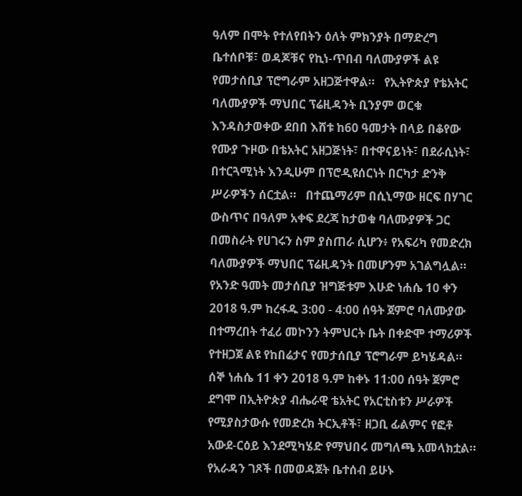ዓለም በሞት የተለየበትን ዕለት ምክንያት በማድረግ ቤተሰቦቹ፣ ወዳጆቹና የኪነ-ጥበብ ባለሙያዎች ልዩ የመታሰቢያ ፕሮግራም አዘጋጅተዋል።   የኢትዮጵያ የቴአትር ባለሙያዎች ማህበር ፕሬዚዳንት ቢንያም ወርቁ እንዳስታወቀው ደበበ እሸቱ ከ60 ዓመታት በላይ በቆየው የሙያ ጉዞው በቴአትር አዘጋጅነት፣ በተዋናይነት፣ በደራሲነት፣ በተርጓሚነት እንዲሁም በፕሮዲዩሰርነት በርካታ ድንቅ ሥራዎችን ሰርቷል።   በተጨማሪም በሲኒማው ዘርፍ በሃገር ውስጥና በዓለም አቀፍ ደረጃ ከታወቁ ባለሙያዎች ጋር በመስራት የሀገሩን ስም ያስጠራ ሲሆን፥ የአፍሪካ የመድረክ ባለሙያዎች ማህበር ፕሬዚዳንት በመሆንም አገልግሏል።   የአንድ ዓመት መታሰቢያ ዝግጅቱም እሁድ ነሐሴ 10 ቀን 2018 ዓ.ም ከረፋዱ 3:00 - 4:00 ሰዓት ጀምሮ ባለሙያው በተማረበት ተፈሪ መኮንን ትምህርት ቤት በቀድሞ ተማሪዎች የተዘጋጀ ልዩ የከበሬታና የመታሰቢያ ፕሮግራም ይካሄዳል።   ሰኞ ነሐሴ 11 ቀን 2018 ዓ.ም ከቀኑ 11:00 ሰዓት ጀምሮ ደግሞ በኢትዮጵያ ብሔራዊ ቴአትር የአርቲስቱን ሥራዎች የሚያስታውሱ የመድረክ ትርኢቶች፣ ዘጋቢ ፊልምና የፎቶ አውደ-ርዕይ እንደሚካሄድ የማህበሩ መግለጫ አመላክቷል።     የአራዳን ገጾች በመወዳጀት ቤተሰብ ይሁኑ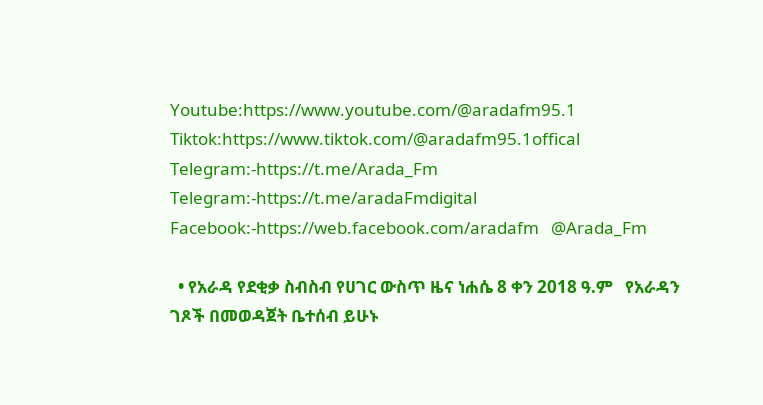Youtube:https://www.youtube.com/@aradafm95.1   Tiktok:https://www.tiktok.com/@aradafm95.1offical   Telegram:-https://t.me/Arada_Fm   Telegram:-https://t.me/aradaFmdigital   Facebook:-https://web.facebook.com/aradafm   @Arada_Fm

  • የአራዳ የደቂቃ ስብስብ የሀገር ውስጥ ዜና ነሐሴ 8 ቀን 2018 ዓ.ም   የአራዳን ገጾች በመወዳጀት ቤተሰብ ይሁኑ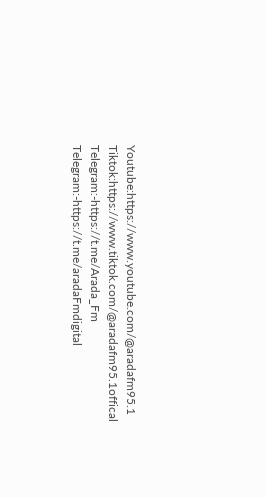Youtube:https://www.youtube.com/@aradafm95.1   Tiktok:https://www.tiktok.com/@aradafm95.1offical   Telegram:-https://t.me/Arada_Fm   Telegram:-https://t.me/aradaFmdigital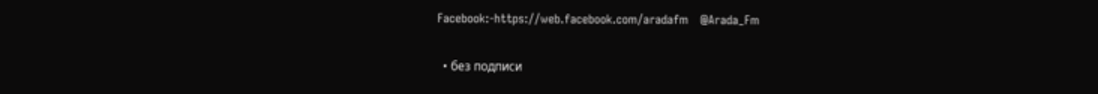Facebook:-https://web.facebook.com/aradafm   @Arada_Fm

  • без подписи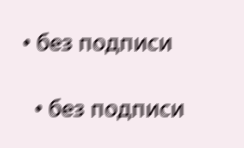• без подписи

  • без подписи